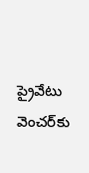ప్రైవేటు వెంచర్‌కు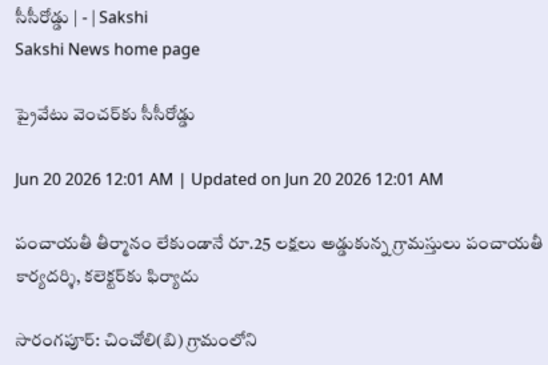సీసీరోడ్డు | - | Sakshi
Sakshi News home page

ప్రైవేటు వెంచర్‌కు సీసీరోడ్డు

Jun 20 2026 12:01 AM | Updated on Jun 20 2026 12:01 AM

పంచాయతీ తీర్మానం లేకుండానే రూ.25 లక్షలు అడ్డుకున్న గ్రామస్తులు పంచాయతీ కార్యదర్శి, కలెక్టర్‌కు ఫిర్యాదు

సారంగపూర్‌: చించోలి(బి) గ్రామంలోని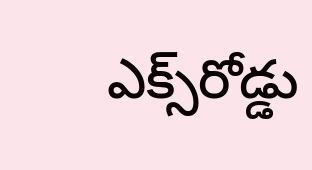ఎక్స్‌రోడ్డు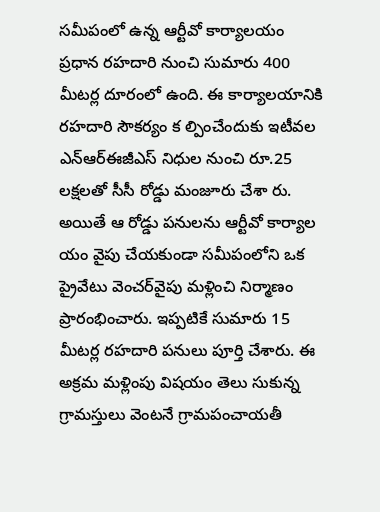సమీపంలో ఉన్న ఆర్టీవో కార్యాలయం ప్రధాన రహదారి నుంచి సుమారు 400 మీటర్ల దూరంలో ఉంది. ఈ కార్యాలయానికి రహదారి సౌకర్యం క ల్పించేందుకు ఇటీవల ఎన్‌ఆర్‌ఈజీఎస్‌ నిధుల నుంచి రూ.25 లక్షలతో సీసీ రోడ్డు మంజూరు చేశా రు. అయితే ఆ రోడ్డు పనులను ఆర్టీవో కార్యాల యం వైపు చేయకుండా సమీపంలోని ఒక ప్రైవేటు వెంచర్‌వైపు మళ్లించి నిర్మాణం ప్రారంభించారు. ఇప్పటికే సుమారు 15 మీటర్ల రహదారి పనులు పూర్తి చేశారు. ఈ అక్రమ మళ్లింపు విషయం తెలు సుకున్న గ్రామస్తులు వెంటనే గ్రామపంచాయతీ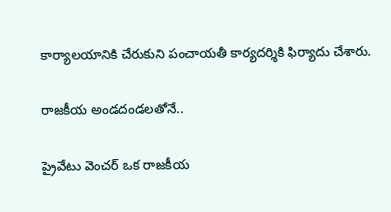కార్యాలయానికి చేరుకుని పంచాయతీ కార్యదర్శికి ఫిర్యాదు చేశారు.

రాజకీయ అండదండలతోనే..

ప్రైవేటు వెంచర్‌ ఒక రాజకీయ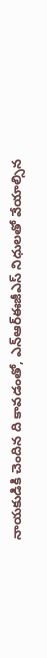నాయకుడికి చెందిన ది కావడంతో, ఎన్‌ఆర్‌ఈజీఎస్‌ నిధులతో వేయాల్సిన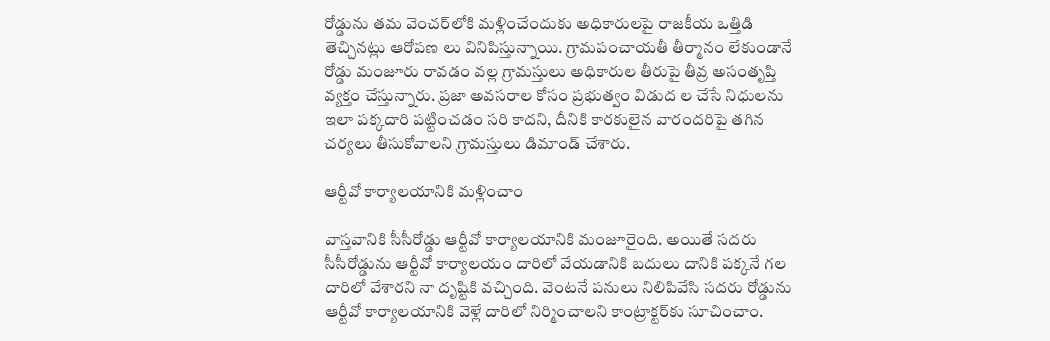రోడ్డును తమ వెంచర్‌లోకి మళ్లించేందుకు అధికారులపై రాజకీయ ఒత్తిడి తెచ్చినట్లు ఆరోపణ లు వినిపిస్తున్నాయి. గ్రామపంచాయతీ తీర్మానం లేకుండానే రోడ్డు మంజూరు రావడం వల్ల గ్రామస్తులు అధికారుల తీరుపై తీవ్ర అసంతృప్తి వ్యక్తం చేస్తున్నారు. ప్రజా అవసరాల కోసం ప్రభుత్వం విడుద ల చేసే నిధులను ఇలా పక్కదారి పట్టించడం సరి కాదని, దీనికి కారకులైన వారందరిపై తగిన చర్యలు తీసుకోవాలని గ్రామస్తులు డిమాండ్‌ చేశారు.

ఆర్టీవో కార్యాలయానికి మళ్లించాం

వాస్తవానికి సీసీరోడ్డు ఆర్టీవో కార్యాలయానికి మంజూరైంది. అయితే సదరు సీసీరోడ్డును ఆర్టీవో కార్యాలయం దారిలో వేయడానికి బదులు దానికి పక్కనే గల దారిలో వేశారని నా దృష్టికి వచ్చింది. వెంటనే పనులు నిలిపివేసి సదరు రోడ్డును ఆర్టీవో కార్యాలయానికి వెళ్లే దారిలో నిర్మించాలని కాంట్రాక్టర్‌కు సూచించాం.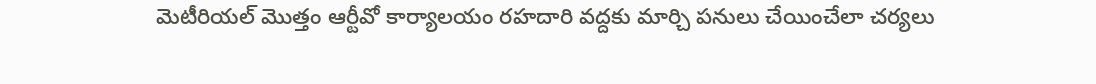మెటీరియల్‌ మొత్తం ఆర్టీవో కార్యాలయం రహదారి వద్దకు మార్చి పనులు చేయించేలా చర్యలు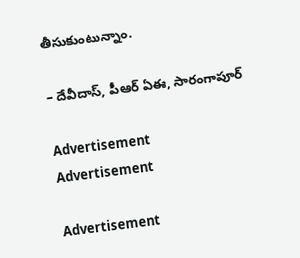తీసుకుంటున్నాం.

– దేవీదాస్‌, పీఆర్‌ ఏఈ, సారంగాపూర్‌

Advertisement
Advertisement

Advertisement